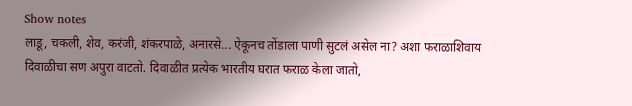Show notes
लाडू, चकली, शेव, करंजी, शंकरपाळे, अनारसे... ऐकूनच तोंडाला पाणी सुटलं असेल ना? अशा फराळाशिवाय दिवाळीचा सण अपुरा वाटतो. दिवाळीत प्रत्येक भारतीय घरात फराळ केला जातो,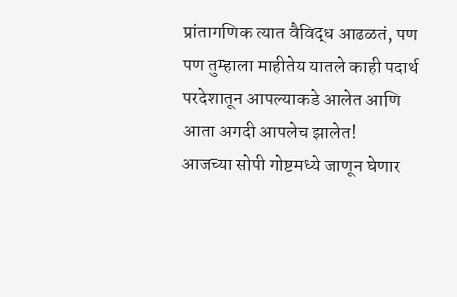प्रांतागणिक त्यात वैविद्ध आढळतं, पण पण तुम्हाला माहीतेय यातले काही पदार्थ परदेशातून आपल्याकडे आलेत आणि आता अगदी आपलेच झालेत!
आजच्या सोपी गोष्टमध्ये जाणून घेणार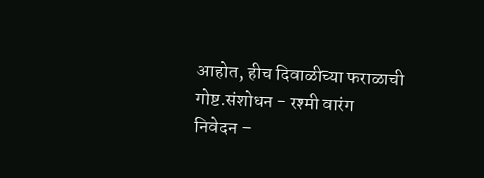आहोत, हीच दिवाळीच्या फराळाची गोष्ट.संशोधन - रश्मी वारंग
निवेदन –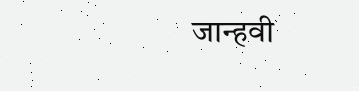जान्हवी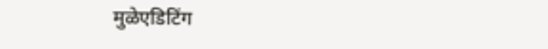मुळेएडिटिंग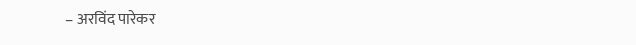– अरविंद पारेकर